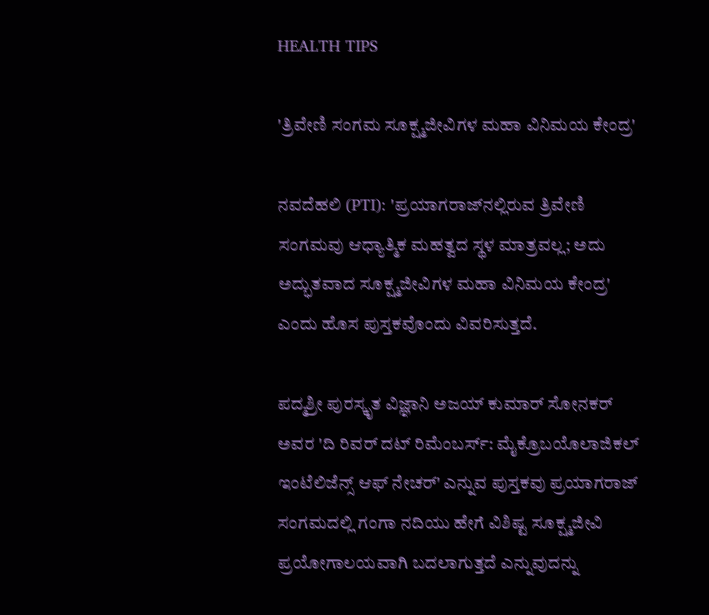HEALTH TIPS

'ತ್ರಿವೇಣಿ ಸಂಗಮ ಸೂಕ್ಷ್ಮಜೀವಿಗಳ ಮಹಾ ವಿನಿಮಯ ಕೇಂದ್ರ'

ನವದೆಹಲಿ (PTI): 'ಪ್ರಯಾಗರಾಜ್‌ನಲ್ಲಿರುವ ತ್ರಿವೇಣಿ ಸಂಗಮವು ಆಧ್ಯಾತ್ಮಿಕ ಮಹತ್ವದ ಸ್ಥಳ ಮಾತ್ರವಲ್ಲ; ಅದು ಅದ್ಭುತವಾದ ಸೂಕ್ಷ್ಮಜೀವಿಗಳ ಮಹಾ ವಿನಿಮಯ ಕೇಂದ್ರ' ಎಂದು ಹೊಸ ಪುಸ್ತಕವೊಂದು ವಿವರಿಸುತ್ತದೆ.

ಪದ್ಮಶ್ರೀ ಪುರಸ್ಕೃತ ವಿಜ್ಞಾನಿ ಅಜಯ್‌ ಕುಮಾರ್‌ ಸೋನಕರ್‌ ಅವರ 'ದಿ ರಿವರ್‌ ದಟ್‌ ರಿಮೆಂಬರ್ಸ್‌: ಮೈಕ್ರೊಬಯೊಲಾಜಿಕಲ್ ಇಂಟೆಲಿಜೆನ್ಸ್‌ ಆಫ್ ನೇಚರ್‌' ಎನ್ನುವ ಪುಸ್ತಕವು ಪ್ರಯಾಗರಾಜ್‌ ಸಂಗಮದಲ್ಲಿ ಗಂಗಾ ನದಿಯು ಹೇಗೆ ವಿಶಿಷ್ಟ ಸೂಕ್ಷ್ಮಜೀವಿ ಪ್ರಯೋಗಾಲಯವಾಗಿ ಬದಲಾಗುತ್ತದೆ ಎನ್ನುವುದನ್ನು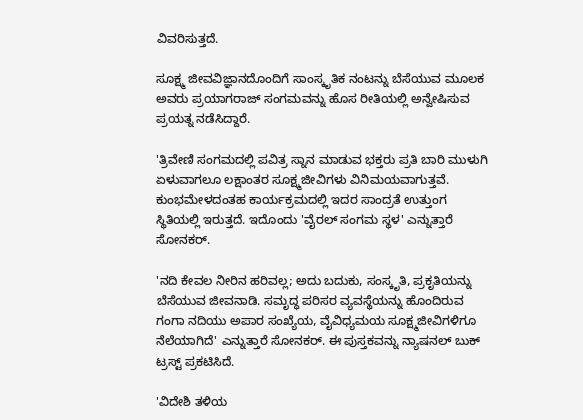ವಿವರಿಸುತ್ತದೆ.

ಸೂಕ್ಷ್ಮ ಜೀವವಿಜ್ಞಾನದೊಂದಿಗೆ ಸಾಂಸ್ಕೃತಿಕ ನಂಟನ್ನು ಬೆಸೆಯುವ ಮೂಲಕ ಅವರು ಪ್ರಯಾಗರಾಜ್‌ ಸಂಗಮವನ್ನು ಹೊಸ ರೀತಿಯಲ್ಲಿ ಅನ್ವೇಷಿಸುವ ಪ್ರಯತ್ನ ನಡೆಸಿದ್ದಾರೆ.

'ತ್ರಿವೇಣಿ ಸಂಗಮದಲ್ಲಿ ಪವಿತ್ರ ಸ್ನಾನ ಮಾಡುವ ಭಕ್ತರು ಪ್ರತಿ ಬಾರಿ ಮುಳುಗಿ ಏಳುವಾಗಲೂ ಲಕ್ಷಾಂತರ ಸೂಕ್ಷ್ಮಜೀವಿಗಳು ವಿನಿಮಯವಾಗುತ್ತವೆ. ಕುಂಭಮೇಳದಂತಹ ಕಾರ್ಯಕ್ರಮದಲ್ಲಿ ಇದರ ಸಾಂದ್ರತೆ ಉತ್ತುಂಗ ಸ್ಥಿತಿಯಲ್ಲಿ ಇರುತ್ತದೆ. ಇದೊಂದು 'ವೈರಲ್ ಸಂಗಮ ಸ್ಥಳ' ಎನ್ನುತ್ತಾರೆ ಸೋನಕರ್‌.

'ನದಿ ಕೇವಲ ನೀರಿನ ಹರಿವಲ್ಲ; ಅದು ಬದುಕು, ಸಂಸ್ಕೃತಿ, ಪ್ರಕೃತಿಯನ್ನು ಬೆಸೆಯುವ ಜೀವನಾಡಿ. ಸಮೃದ್ಧ ಪರಿಸರ ವ್ಯವಸ್ಥೆಯನ್ನು ಹೊಂದಿರುವ ಗಂಗಾ ನದಿಯು ಅಪಾರ ಸಂಖ್ಯೆಯ, ವೈವಿಧ್ಯಮಯ ಸೂಕ್ಷ್ಮಜೀವಿಗಳಿಗೂ ನೆಲೆಯಾಗಿದೆ' ಎನ್ನುತ್ತಾರೆ ಸೋನಕರ್‌. ಈ ಪುಸ್ತಕವನ್ನು ನ್ಯಾಷನಲ್‌ ಬುಕ್‌ ಟ್ರಸ್ಟ್‌ ಪ್ರಕಟಿಸಿದೆ.

'ವಿದೇಶಿ ತಳಿಯ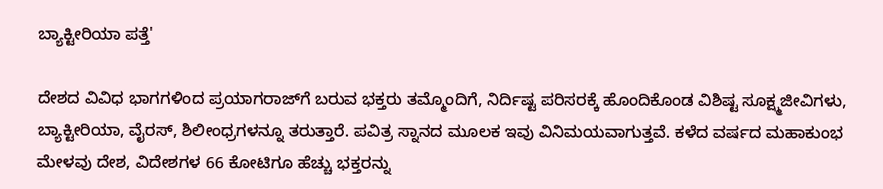ಬ್ಯಾಕ್ಟೀರಿಯಾ ಪತ್ತೆ'

ದೇಶದ ವಿವಿಧ ಭಾಗಗಳಿಂದ ಪ್ರಯಾಗರಾಜ್‌ಗೆ ಬರುವ ಭಕ್ತರು ತಮ್ಮೊಂದಿಗೆ, ನಿರ್ದಿಷ್ಟ ಪರಿಸರಕ್ಕೆ ಹೊಂದಿಕೊಂಡ ವಿಶಿಷ್ಟ ಸೂಕ್ಷ್ಮಜೀವಿಗಳು, ಬ್ಯಾಕ್ಟೀರಿಯಾ, ವೈರಸ್‌, ಶಿಲೀಂಧ್ರಗಳನ್ನೂ ತರುತ್ತಾರೆ. ಪವಿತ್ರ ಸ್ನಾನದ ಮೂಲಕ ಇವು ವಿನಿಮಯವಾಗುತ್ತವೆ. ಕಳೆದ ವರ್ಷದ ಮಹಾಕುಂಭ ಮೇಳವು ದೇಶ, ವಿದೇಶಗಳ 66 ಕೋಟಿಗೂ ಹೆಚ್ಚು ಭಕ್ತರನ್ನು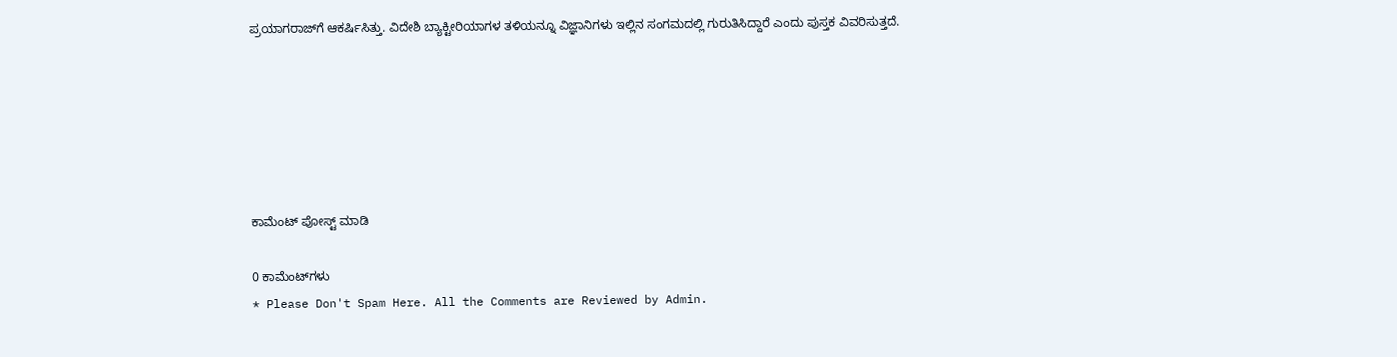ಪ್ರಯಾಗರಾಜ್‌ಗೆ ಆಕರ್ಷಿಸಿತ್ತು. ವಿದೇಶಿ ಬ್ಯಾಕ್ಟೀರಿಯಾಗಳ ತಳಿಯನ್ನೂ ವಿಜ್ಞಾನಿಗಳು ಇಲ್ಲಿನ ಸಂಗಮದಲ್ಲಿ ಗುರುತಿಸಿದ್ದಾರೆ ಎಂದು ಪುಸ್ತಕ ವಿವರಿಸುತ್ತದೆ.






ಕಾಮೆಂಟ್‌‌ ಪೋಸ್ಟ್‌ ಮಾಡಿ

0 ಕಾಮೆಂಟ್‌ಗಳು
* Please Don't Spam Here. All the Comments are Reviewed by Admin.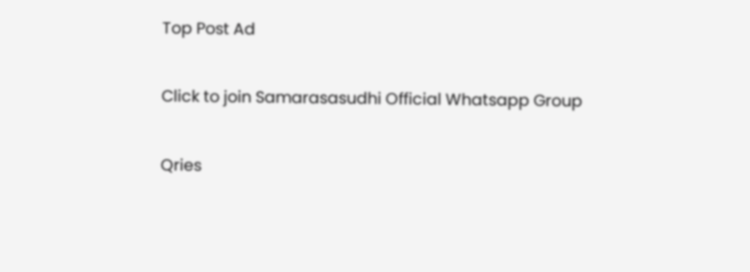Top Post Ad

Click to join Samarasasudhi Official Whatsapp Group

Qries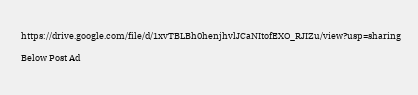https://drive.google.com/file/d/1xvTBLBh0henjhvlJCaNItofEXO_RJIZu/view?usp=sharing

Below Post Ad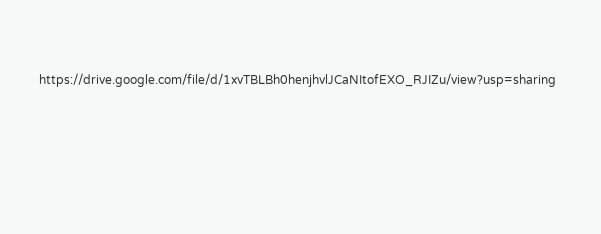https://drive.google.com/file/d/1xvTBLBh0henjhvlJCaNItofEXO_RJIZu/view?usp=sharing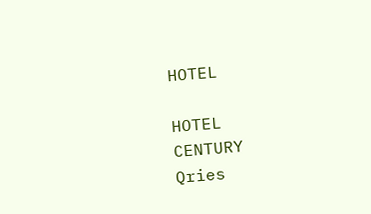HOTEL

HOTEL
CENTURY
Qries